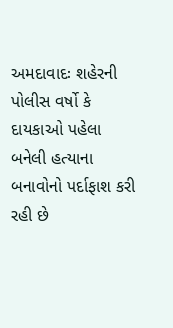અમદાવાદઃ શહેરની પોલીસ વર્ષો કે દાયકાઓ પહેલા બનેલી હત્યાના બનાવોનો પર્દાફાશ કરી રહી છે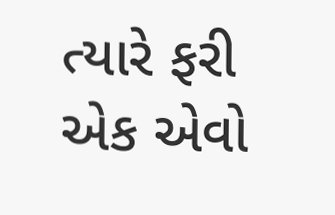ત્યારે ફરી એક એવો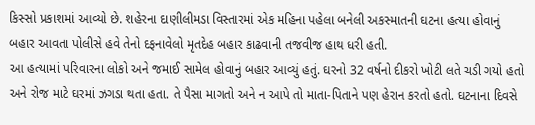કિસ્સો પ્રકાશમાં આવ્યો છે. શહેરના દાણીલીમડા વિસ્તારમાં એક મહિના પહેલા બનેલી અકસ્માતની ઘટના હત્યા હોવાનું બહાર આવતા પોલીસે હવે તેનો દફનાવેલો મૃતદેહ બહાર કાઢવાની તજવીજ હાથ ધરી હતી.
આ હત્યામાં પરિવારના લોકો અને જમાઈ સામેલ હોવાનું બહાર આવ્યું હતું. ઘરનો 32 વર્ષનો દીકરો ખોટી લતે ચડી ગયો હતો અને રોજ માટે ઘરમાં ઝગડા થતા હતા. તે પૈસા માગતો અને ન આપે તો માતા-પિતાને પણ હેરાન કરતો હતો. ઘટનાના દિવસે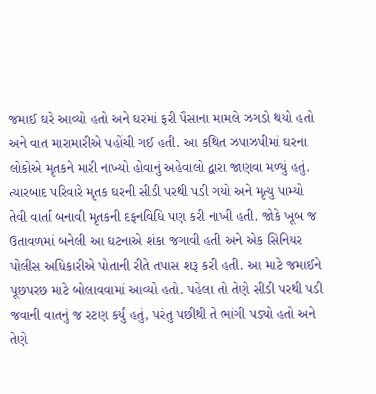જમાઈ ઘરે આવ્યો હતો અને ઘરમાં ફરી પૈસાના મામલે ઝગડો થયો હતો અને વાત મારામારીએ પહોંચી ગઈ હતી. આ કથિત ઝપાઝપીમાં ઘરના લોકોએ મૃતકને મારી નાખ્યો હોવાનું અહેવાલો દ્વારા જાણવા મળ્યું હતું.
ત્યારબાદ પરિવારે મૃતક ઘરની સીડી પરથી પડી ગયો અને મૃત્યુ પામ્યો તેવી વાર્તા બનાવી મૃતકની દફનવિધિ પણ કરી નાખી હતી. જોકે ખૂબ જ ઉતાવળમાં બનેલી આ ઘટનાએ શંકા જગાવી હતી અને એક સિનિયર પોલીસ અધિકારીએ પોતાની રીતે તપાસ શરૂ કરી હતી. આ માટે જમાઈને પૂછપરછ માટે બોલાવવામાં આવ્યો હતો. પહેલા તો તેણે સીડી પરથી પડી જવાની વાતનું જ રટણ કર્યું હતું, પરંતુ પછીથી તે ભાંગી પડ્યો હતો અને તેણે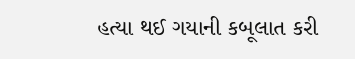હત્યા થઈ ગયાની કબૂલાત કરી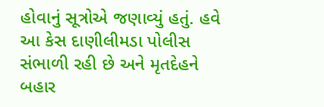હોવાનું સૂત્રોએ જણાવ્યું હતું. હવે આ કેસ દાણીલીમડા પોલીસ સંભાળી રહી છે અને મૃતદેહને બહાર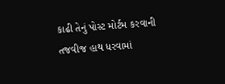કાઢી તેનું પોસ્ટ મોર્ટમ કરવાની તજવીજ હાથ ધરવામાં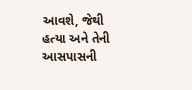આવશે, જેથી હત્યા અને તેની આસપાસની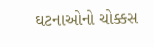ઘટનાઓનો ચોક્કસ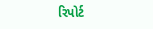રિપોર્ટ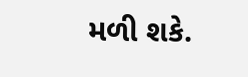મળી શકે.